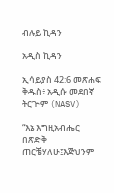ብሉይ ኪዳን

አዲስ ኪዳን

ኢሳይያስ 42:6 መጽሐፍ ቅዱስ፥ አዲሱ መደበኛ ትርጒም (NASV)

“እኔ እግዚአብሔር በጽድቅ ጠርቼሃለሁ፤እጅህንም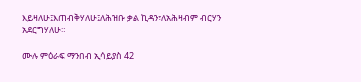እይዛለሁ፤እጠብቅሃለሁ፤ለሕዝቡ ቃል ኪዳን፣ለአሕዛብም ብርሃን አደርግሃለሁ።

ሙሉ ምዕራፍ ማንበብ ኢሳይያስ 42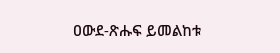ዐውደ-ጽሑፍ ይመልከቱ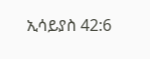ኢሳይያስ 42:6